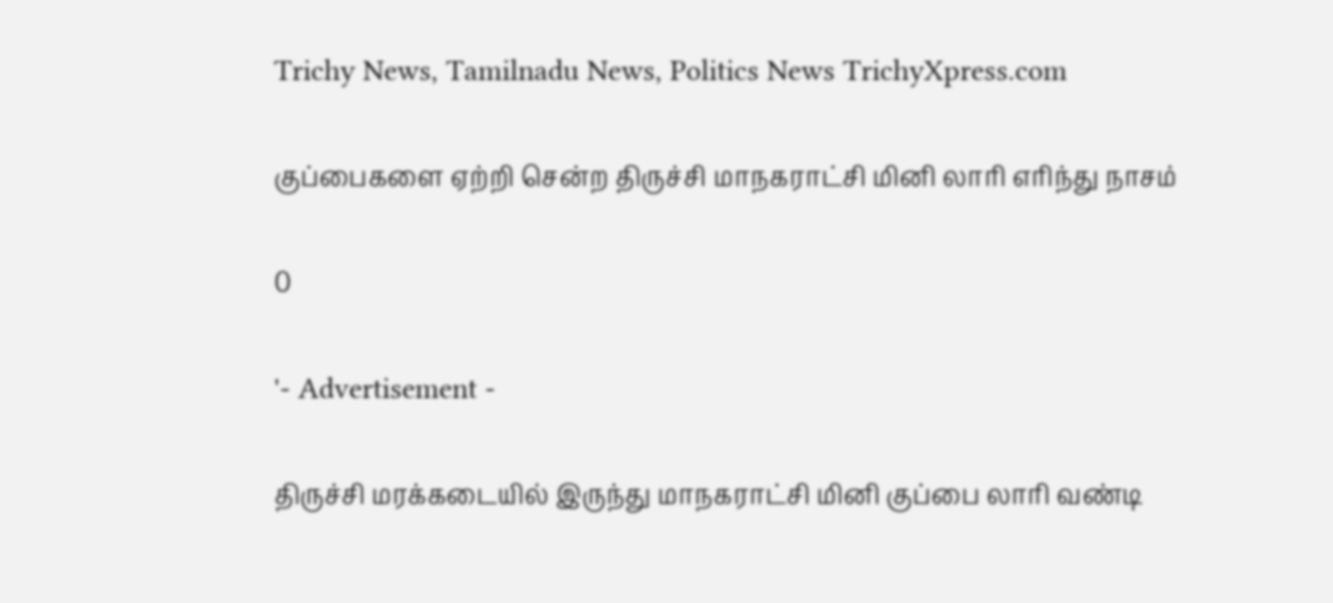Trichy News, Tamilnadu News, Politics News TrichyXpress.com

குப்பைகளை ஏற்றி சென்ற திருச்சி மாநகராட்சி மினி லாரி எரிந்து நாசம்

0

'- Advertisement -

திருச்சி மரக்கடையில் இருந்து மாநகராட்சி மினி குப்பை லாரி வண்டி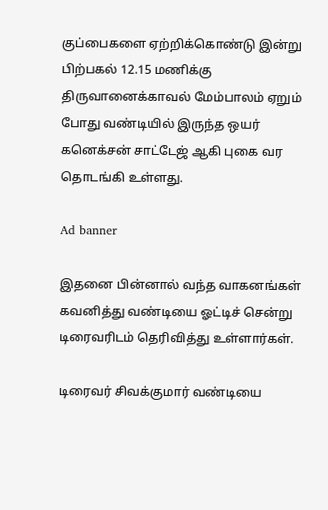குப்பைகளை ஏற்றிக்கொண்டு இன்று பிற்பகல் 12.15 மணிக்கு திருவானைக்காவல் மேம்பாலம் ஏறும் போது வண்டியில் இருந்த ஒயர் கனெக்சன் சாட்டேஜ் ஆகி புகை வர தொடங்கி உள்ளது.

Ad banner

இதனை பின்னால் வந்த வாகனங்கள் கவனித்து வண்டியை ஓட்டிச் சென்று டிரைவரிடம் தெரிவித்து உள்ளார்கள்.

டிரைவர் சிவக்குமார் வண்டியை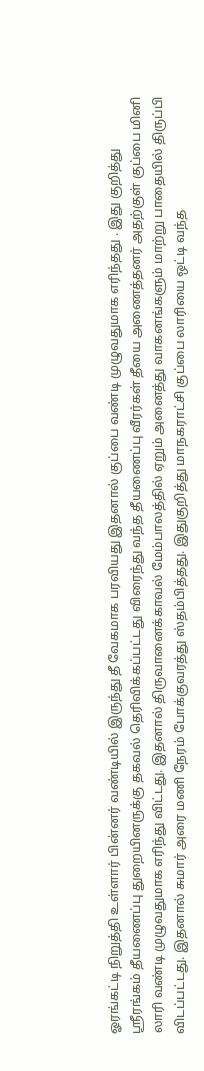ஓரங்கட்டி நிறுத்தி உள்ளார் பின்னர் வண்டியில் இருந்து தீ வேகமாக பரவியது இதனால் குப்பை வண்டி முழுவதுமாக எரிந்தது . இது குறித்து ஸ்ரீரங்கம் தீயணைப்பு துறையினருக்கு தகவல் தெரிவிக்கப்பட்டது விரைந்து வந்த தீயணைப்பு வீரர்கள் தீயை அணைத்தனர் அதற்குள் குப்பை மினி லாரி வண்டி முழுவதுமாக எரிந்து விட்டது. இதனால் திருவானைக்காவல் மேம்பாலத்தில் ஏறும் அனைத்து வாகனங்களும் மாற்று பாதையில் திருப்பி விடப்பட்டது. இதனால் சுமார் அரை மணி நேரம் போக்குவரத்து ஸ்தம்பித்தது. இதுகுறித்து மாநகராட்சி குப்பை லாரியை ஒட்டி வந்த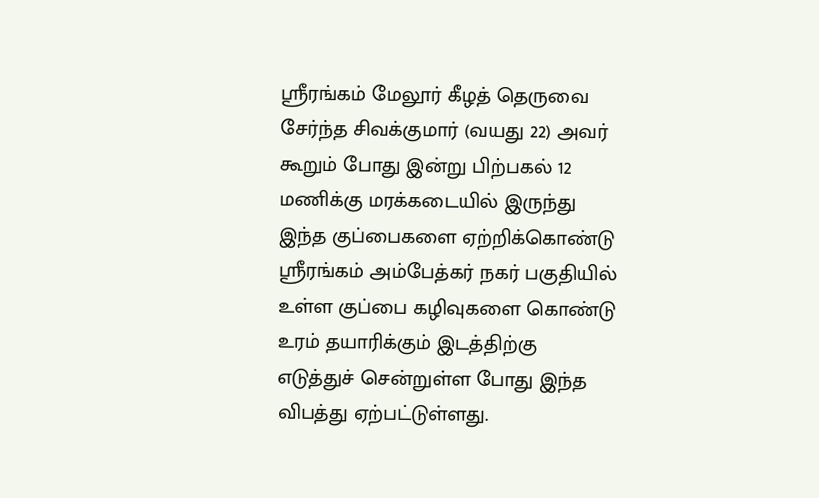ஸ்ரீரங்கம் மேலூர் கீழத் தெருவை சேர்ந்த சிவக்குமார் (வயது 22) அவர் கூறும் போது இன்று பிற்பகல் 12 மணிக்கு மரக்கடையில் இருந்து இந்த குப்பைகளை ஏற்றிக்கொண்டு ஸ்ரீரங்கம் அம்பேத்கர் நகர் பகுதியில் உள்ள குப்பை கழிவுகளை கொண்டு உரம் தயாரிக்கும் இடத்திற்கு எடுத்துச் சென்றுள்ள போது இந்த விபத்து ஏற்பட்டுள்ளது.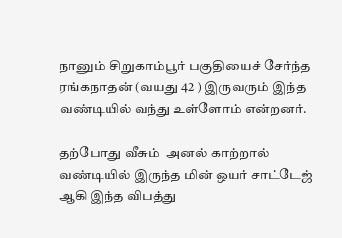நானும் சிறுகாம்பூர் பகுதியைச் சேர்ந்த ரங்கநாதன் (வயது 42 ) இருவரும் இந்த வண்டியில் வந்து உள்ளோம் என்றனர்.

தற்போது வீசும்  அனல் காற்றால் வண்டியில் இருந்த மின் ஒயர் சாட்டேஜ் ஆகி இந்த விபத்து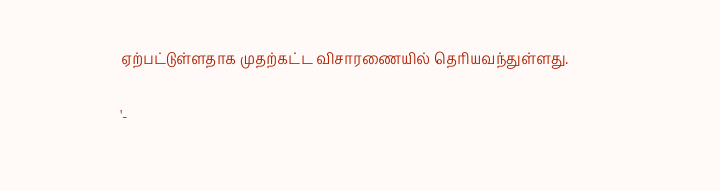ஏற்பட்டுள்ளதாக முதற்கட்ட விசாரணையில் தெரியவந்துள்ளது.

'-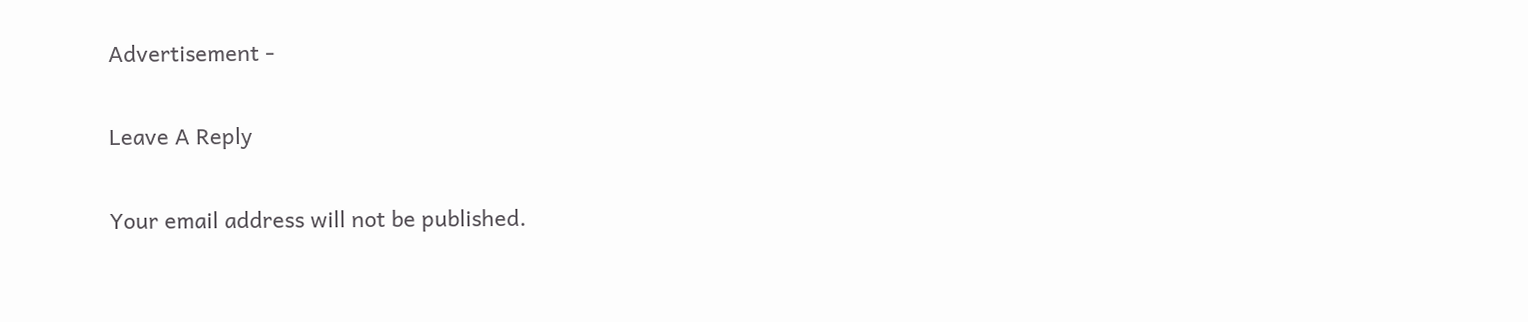Advertisement -

Leave A Reply

Your email address will not be published.